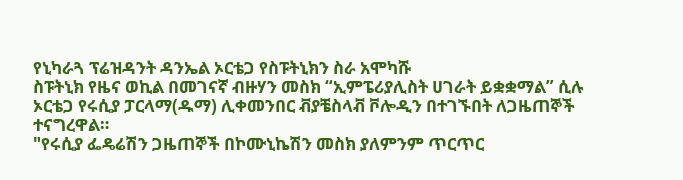የኒካራጓ ፕሬዝዳንት ዳንኤል ኦርቴጋ የስፑትኒክን ስራ አሞካሹ
ስፑትኒክ የዜና ወኪል በመገናኛ ብዙሃን መስክ “ኢምፔሪያሊስት ሀገራት ይቋቋማል” ሲሉ ኦርቴጋ የሩሲያ ፓርላማ(ዱማ) ሊቀመንበር ቭያቼስላቭ ቮሎዲን በተገኙበት ለጋዜጠኞች ተናግረዋል።
"የሩሲያ ፌዴሬሽን ጋዜጠኞች በኮሙኒኬሽን መስክ ያለምንም ጥርጥር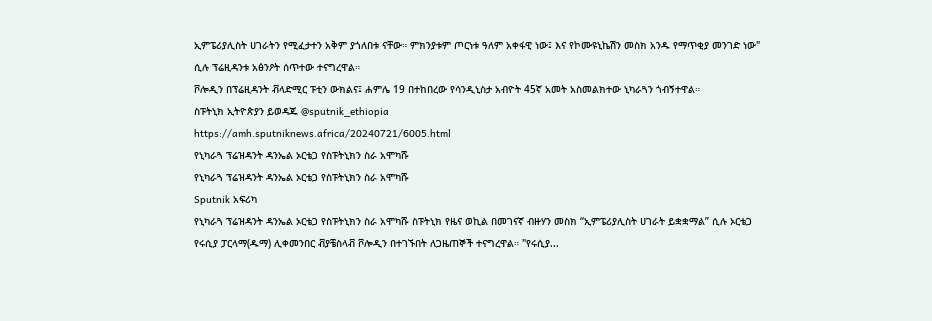ኢምፔሪያሊስት ሀገራትን የሚፈታተን አቅም ያጎለበቱ ናቸው። ምክንያቱም ጦርነቱ ዓለም አቀፋዊ ነው፤ እና የኮሙዩኒኬሽን መስክ አንዱ የማጥቂያ መንገድ ነው" ሲሉ ፕሬዚዳንቱ አፅንዖት ሰጥተው ተናግረዋል።
ቮሎዲን በፕሬዚዳንት ቭላድሚር ፑቲን ውክልና፤ ሐምሌ 19 በተከበረው የሳንዲኒስታ አብዮት 45ኛ አመት አስመልክተው ኒካራጓን ጎብኝተዋል።
ስፑትኒክ ኢትዮጵያን ይወዳጁ @sputnik_ethiopia
https://amh.sputniknews.africa/20240721/6005.html
የኒካራጓ ፕሬዝዳንት ዳንኤል ኦርቴጋ የስፑትኒክን ስራ አሞካሹ
የኒካራጓ ፕሬዝዳንት ዳንኤል ኦርቴጋ የስፑትኒክን ስራ አሞካሹ
Sputnik አፍሪካ
የኒካራጓ ፕሬዝዳንት ዳንኤል ኦርቴጋ የስፑትኒክን ስራ አሞካሹ ስፑትኒክ የዜና ወኪል በመገናኛ ብዙሃን መስክ “ኢምፔሪያሊስት ሀገራት ይቋቋማል” ሲሉ ኦርቴጋ የሩሲያ ፓርላማ(ዱማ) ሊቀመንበር ቭያቼስላቭ ቮሎዲን በተገኙበት ለጋዜጠኞች ተናግረዋል። "የሩሲያ...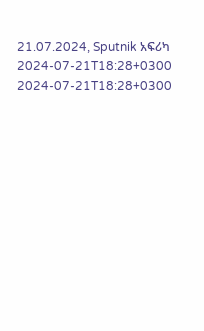21.07.2024, Sputnik አፍሪካ
2024-07-21T18:28+0300
2024-07-21T18:28+0300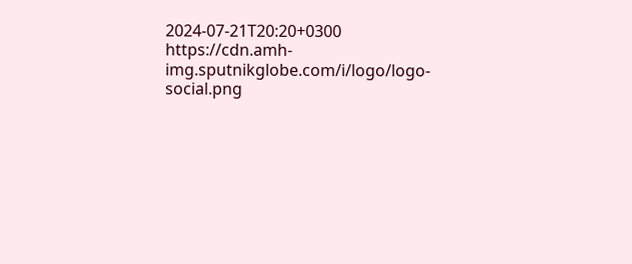2024-07-21T20:20+0300
https://cdn.amh-img.sputnikglobe.com/i/logo/logo-social.png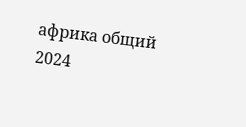африка общий
2024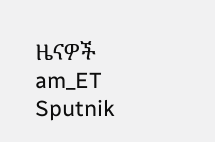ዜናዎች
am_ET
Sputnik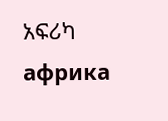አፍሪካ
африка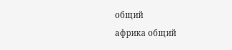общий
африка общий